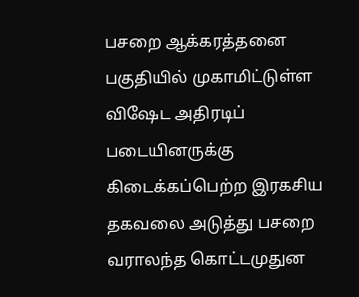பசறை ஆக்கரத்தனை பகுதியில் முகாமிட்டுள்ள விஷேட அதிரடிப் படையினருக்கு கிடைக்கப்பெற்ற இரகசிய தகவலை அடுத்து பசறை வராலந்த கொட்டமுதுன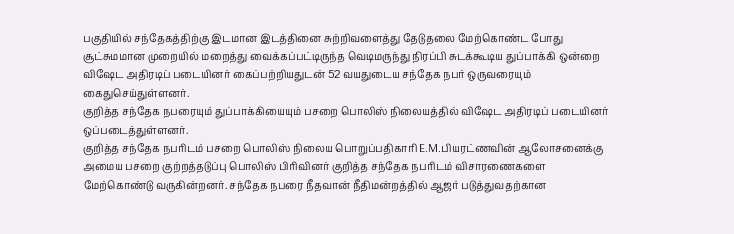பகுதியில் சந்தேகத்திற்கு இடமான இடத்தினை சுற்றிவளைத்து தேடுதலை மேற்கொண்ட போது சூட்சுமமான முறையில் மறைத்து வைக்கப்பட்டிருந்த வெடிமருந்து நிரப்பி சுடக்கூடிய துப்பாக்கி ஒன்றை விஷேட அதிரடிப் படையினர் கைப்பற்றியதுடன் 52 வயதுடைய சந்தேக நபர் ஒருவரையும் கைதுசெய்துள்ளனர்.
குறித்த சந்தேக நபரையும் துப்பாக்கியையும் பசறை பொலிஸ் நிலையத்தில் விஷேட அதிரடிப் படையினர் ஒப்படைத்துள்ளனர்.
குறித்த சந்தேக நபரிடம் பசறை பொலிஸ் நிலைய பொறுப்பதிகாரி E.M.பியரட்ணவின் ஆலோசனைக்கு அமைய பசறை குற்றத்தடுப்பு பொலிஸ் பிரிவினர் குறித்த சந்தேக நபரிடம் விசாரணைகளை மேற்கொண்டு வருகின்றனர். சந்தேக நபரை நீதவான் நீதிமன்றத்தில் ஆஜர் படுத்துவதற்கான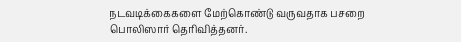நடவடிக்கைகளை மேற்கொண்டு வருவதாக பசறை பொலிஸார் தெரிவித்தனர்.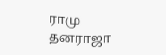ராமு தனராஜா